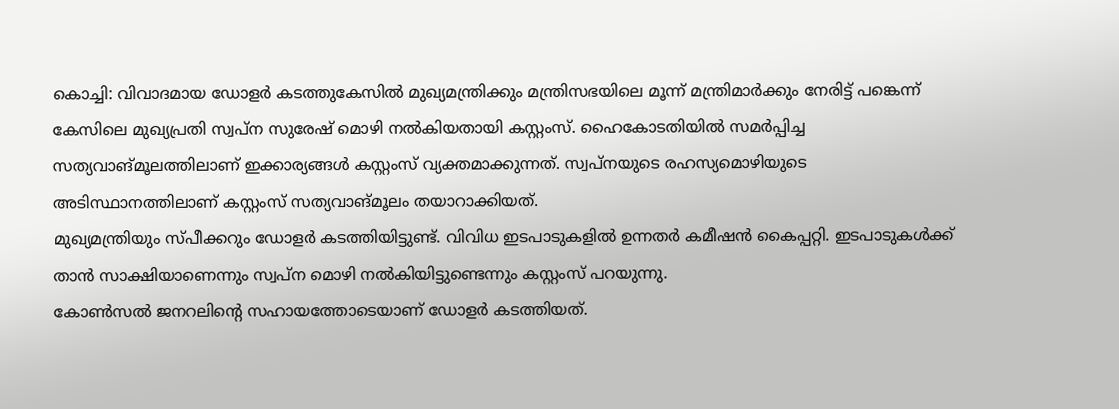കൊച്ചി: വിവാദമായ ഡോളർ കടത്തുകേസിൽ മുഖ്യമന്ത്രിക്കും മന്ത്രിസഭയിലെ മൂന്ന് മന്ത്രിമാർക്കും നേരിട്ട് പങ്കെന്ന് കേസിലെ മുഖ്യപ്രതി സ്വപ്ന സുരേഷ് മൊഴി നൽകിയതായി കസ്റ്റംസ്. ഹൈകോടതിയിൽ സമർപ്പിച്ച സത്യവാങ്മൂലത്തിലാണ് ഇക്കാര്യങ്ങൾ കസ്റ്റംസ് വ്യക്തമാക്കുന്നത്. സ്വപ്നയുടെ രഹസ്യമൊഴിയുടെ അടിസ്ഥാനത്തിലാണ് കസ്റ്റംസ് സത്യവാങ്മൂലം തയാറാക്കിയത്.
മുഖ്യമന്ത്രിയും സ്പീക്കറും ഡോളർ കടത്തിയിട്ടുണ്ട്. വിവിധ ഇടപാടുകളിൽ ഉന്നതർ കമീഷൻ കൈപ്പറ്റി. ഇടപാടുകൾക്ക് താൻ സാക്ഷിയാണെന്നും സ്വപ്ന മൊഴി നൽകിയിട്ടുണ്ടെന്നും കസ്റ്റംസ് പറയുന്നു.
കോൺസൽ ജനറലിന്റെ സഹായത്തോടെയാണ് ഡോളർ കടത്തിയത്.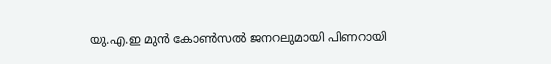യു.എ.ഇ മുൻ കോൺസൽ ജനറലുമായി പിണറായി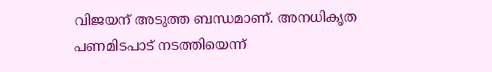വിജയന് അടുത്ത ബന്ധമാണ്. അനധികൃത പണമിടപാട് നടത്തിയെന്ന്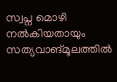സ്വപ്ന മൊഴി നൽകിയതായും സത്യവാങ്മൂലത്തിൽ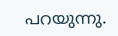പറയുന്നു.